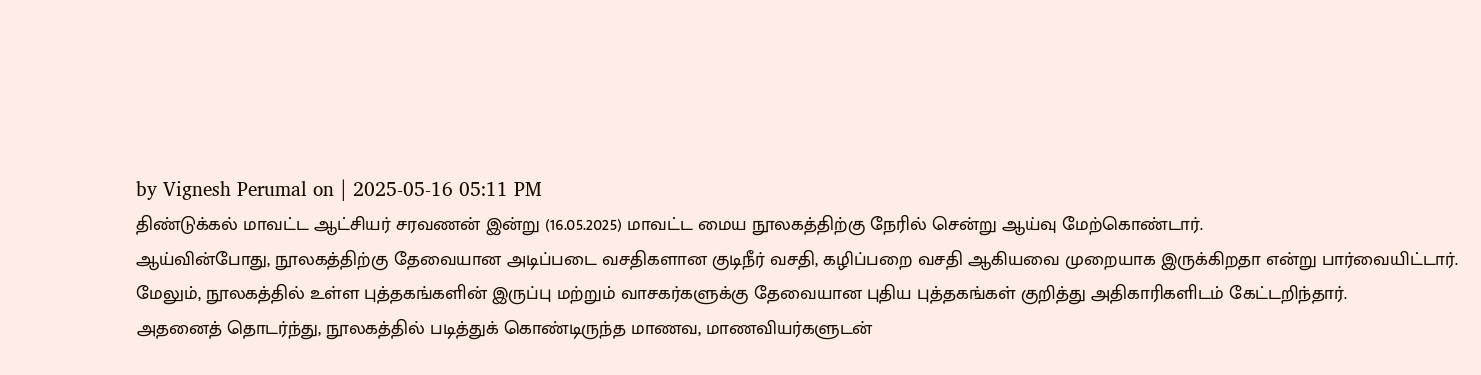by Vignesh Perumal on | 2025-05-16 05:11 PM
திண்டுக்கல் மாவட்ட ஆட்சியர் சரவணன் இன்று (16.05.2025) மாவட்ட மைய நூலகத்திற்கு நேரில் சென்று ஆய்வு மேற்கொண்டார்.
ஆய்வின்போது, நூலகத்திற்கு தேவையான அடிப்படை வசதிகளான குடிநீர் வசதி, கழிப்பறை வசதி ஆகியவை முறையாக இருக்கிறதா என்று பார்வையிட்டார். மேலும், நூலகத்தில் உள்ள புத்தகங்களின் இருப்பு மற்றும் வாசகர்களுக்கு தேவையான புதிய புத்தகங்கள் குறித்து அதிகாரிகளிடம் கேட்டறிந்தார்.
அதனைத் தொடர்ந்து, நூலகத்தில் படித்துக் கொண்டிருந்த மாணவ, மாணவியர்களுடன்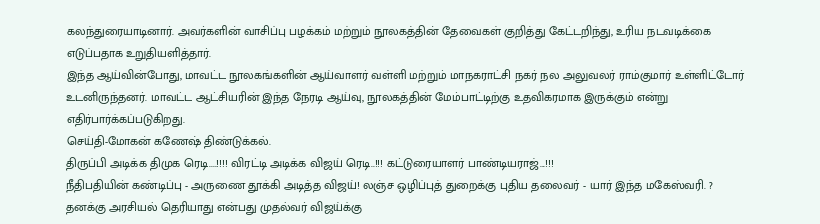கலந்துரையாடினார். அவர்களின் வாசிப்பு பழக்கம் மற்றும் நூலகத்தின் தேவைகள் குறித்து கேட்டறிந்து, உரிய நடவடிக்கை எடுப்பதாக உறுதியளித்தார்.
இந்த ஆய்வின்போது, மாவட்ட நூலகங்களின் ஆய்வாளர் வள்ளி மற்றும் மாநகராட்சி நகர் நல அலுவலர் ராம்குமார் உள்ளிட்டோர் உடனிருந்தனர். மாவட்ட ஆட்சியரின் இந்த நேரடி ஆய்வு, நூலகத்தின் மேம்பாட்டிற்கு உதவிகரமாக இருக்கும் என்று எதிர்பார்க்கப்படுகிறது.
செய்தி-மோகன் கணேஷ் திண்டுக்கல்.
திருப்பி அடிக்க திமுக ரெடி....!!!! விரட்டி அடிக்க விஜய் ரெடி..!!! கட்டுரையாளர் பாண்டியராஜ்...!!!
நீதிபதியின் கண்டிப்பு - அருணை தூக்கி அடித்த விஜய்! லஞ்ச ஒழிப்புத் துறைக்கு புதிய தலைவர் - யார் இந்த மகேஸ்வரி. ?
தனக்கு அரசியல் தெரியாது என்பது முதல்வர் விஜய்க்கு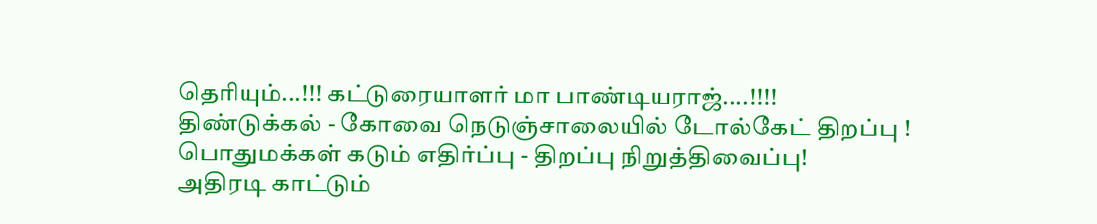தெரியும்...!!! கட்டுரையாளர் மா பாண்டியராஜ்....!!!!
திண்டுக்கல் - கோவை நெடுஞ்சாலையில் டோல்கேட் திறப்பு ! பொதுமக்கள் கடும் எதிர்ப்பு - திறப்பு நிறுத்திவைப்பு!
அதிரடி காட்டும்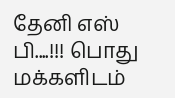தேனி எஸ் பி....!!! பொது மக்களிடம்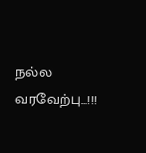நல்ல வரவேற்பு...!!!